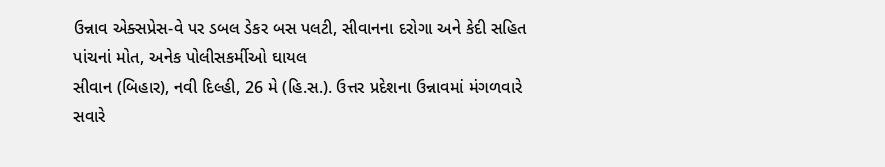ઉન્નાવ એક્સપ્રેસ-વે પર ડબલ ડેકર બસ પલટી, સીવાનના દરોગા અને કેદી સહિત પાંચનાં મોત, અનેક પોલીસકર્મીઓ ઘાયલ
સીવાન (બિહાર), નવી દિલ્હી, 26 મે (હિ.સ.). ઉત્તર પ્રદેશના ઉન્નાવમાં મંગળવારે સવારે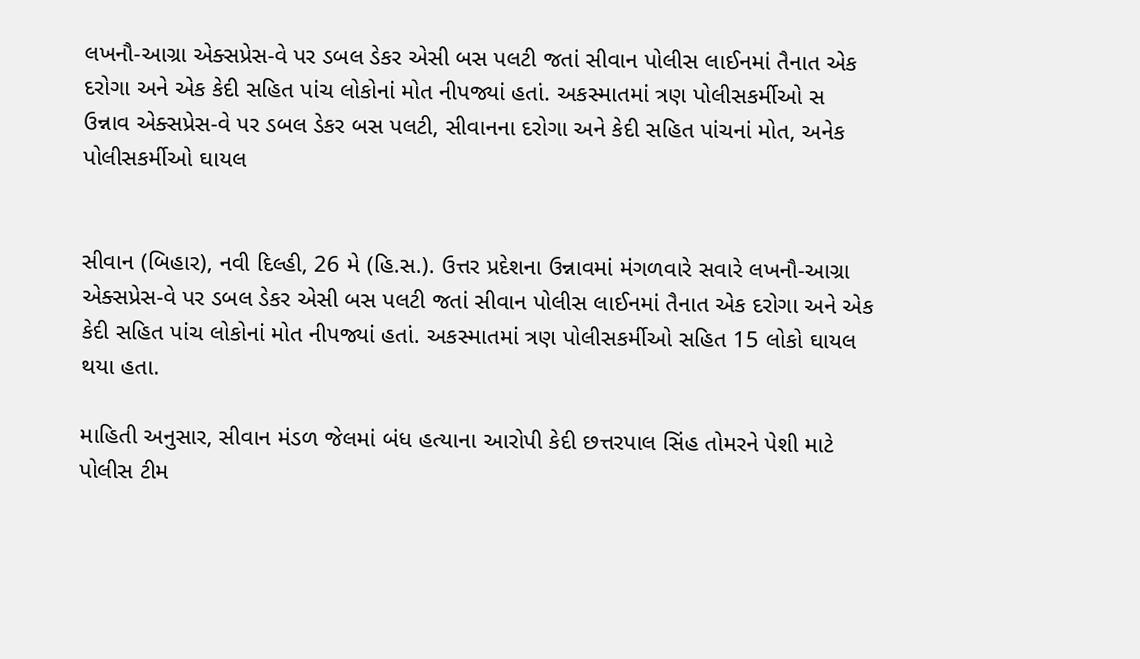લખનૌ-આગ્રા એક્સપ્રેસ-વે પર ડબલ ડેકર એસી બસ પલટી જતાં સીવાન પોલીસ લાઈનમાં તૈનાત એક દરોગા અને એક કેદી સહિત પાંચ લોકોનાં મોત નીપજ્યાં હતાં. અકસ્માતમાં ત્રણ પોલીસકર્મીઓ સ
ઉન્નાવ એક્સપ્રેસ-વે પર ડબલ ડેકર બસ પલટી, સીવાનના દરોગા અને કેદી સહિત પાંચનાં મોત, અનેક પોલીસકર્મીઓ ઘાયલ


સીવાન (બિહાર), નવી દિલ્હી, 26 મે (હિ.સ.). ઉત્તર પ્રદેશના ઉન્નાવમાં મંગળવારે સવારે લખનૌ-આગ્રા એક્સપ્રેસ-વે પર ડબલ ડેકર એસી બસ પલટી જતાં સીવાન પોલીસ લાઈનમાં તૈનાત એક દરોગા અને એક કેદી સહિત પાંચ લોકોનાં મોત નીપજ્યાં હતાં. અકસ્માતમાં ત્રણ પોલીસકર્મીઓ સહિત 15 લોકો ઘાયલ થયા હતા.

માહિતી અનુસાર, સીવાન મંડળ જેલમાં બંધ હત્યાના આરોપી કેદી છત્તરપાલ સિંહ તોમરને પેશી માટે પોલીસ ટીમ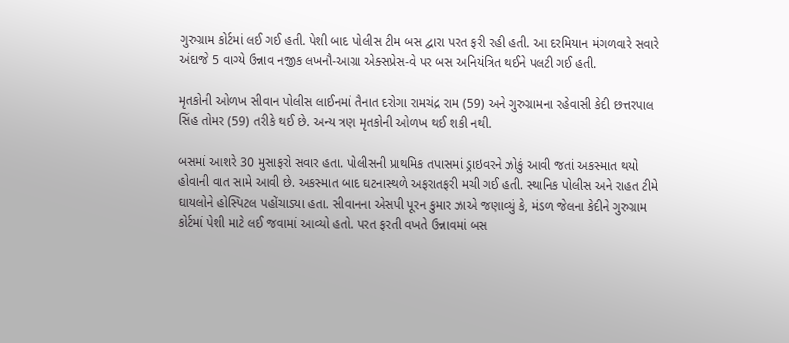ગુરુગ્રામ કોર્ટમાં લઈ ગઈ હતી. પેશી બાદ પોલીસ ટીમ બસ દ્વારા પરત ફરી રહી હતી. આ દરમિયાન મંગળવારે સવારે અંદાજે 5 વાગ્યે ઉન્નાવ નજીક લખનૌ-આગ્રા એક્સપ્રેસ-વે પર બસ અનિયંત્રિત થઈને પલટી ગઈ હતી.

મૃતકોની ઓળખ સીવાન પોલીસ લાઈનમાં તૈનાત દરોગા રામચંદ્ર રામ (59) અને ગુરુગ્રામના રહેવાસી કેદી છત્તરપાલ સિંહ તોમર (59) તરીકે થઈ છે. અન્ય ત્રણ મૃતકોની ઓળખ થઈ શકી નથી.

બસમાં આશરે 30 મુસાફરો સવાર હતા. પોલીસની પ્રાથમિક તપાસમાં ડ્રાઇવરને ઝોકું આવી જતાં અકસ્માત થયો હોવાની વાત સામે આવી છે. અકસ્માત બાદ ઘટનાસ્થળે અફરાતફરી મચી ગઈ હતી. સ્થાનિક પોલીસ અને રાહત ટીમે ઘાયલોને હોસ્પિટલ પહોંચાડ્યા હતા. સીવાનના એસપી પૂરન કુમાર ઝાએ જણાવ્યું કે, મંડળ જેલના કેદીને ગુરુગ્રામ કોર્ટમાં પેશી માટે લઈ જવામાં આવ્યો હતો. પરત ફરતી વખતે ઉન્નાવમાં બસ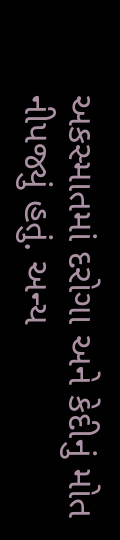અકસ્માતમાં દરોગા અને કેદીનું મોત નીપજ્યું હતું. અન્ય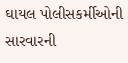ઘાયલ પોલીસકર્મીઓની સારવારની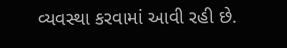વ્યવસ્થા કરવામાં આવી રહી છે.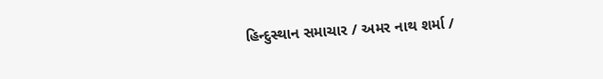હિન્દુસ્થાન સમાચાર / અમર નાથ શર્મા /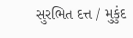સુરભિત દત્ત / મુકુંદ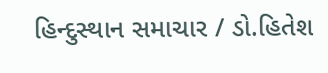હિન્દુસ્થાન સમાચાર / ડો.હિતેશ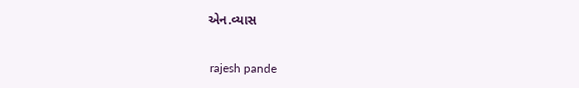એન.વ્યાસ


 rajesh pande